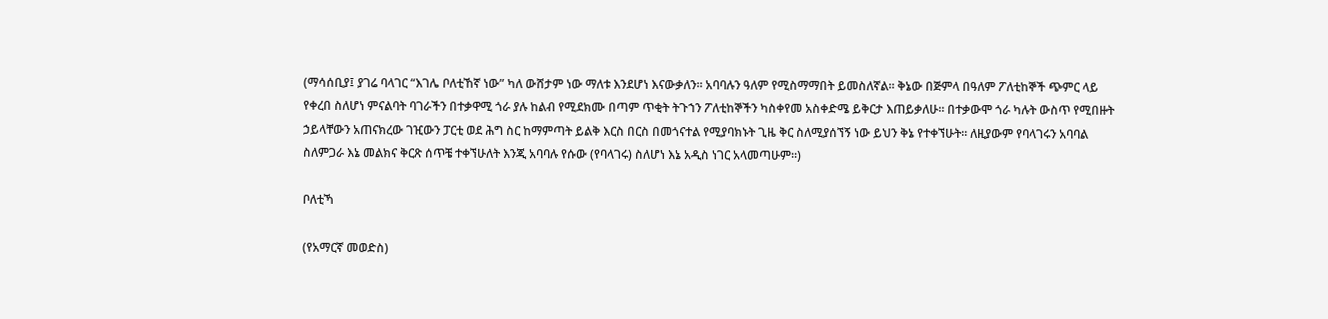(ማሳሰቢያ፤ ያገሬ ባላገር “እገሌ ቦለቲኸኛ ነው” ካለ ውሸታም ነው ማለቱ እንደሆነ እናውቃለን። አባባሉን ዓለም የሚስማማበት ይመስለኛል። ቅኔው በጅምላ በዓለም ፖለቲከኞች ጭምር ላይ የቀረበ ስለሆነ ምናልባት ባገራችን በተቃዋሚ ጎራ ያሉ ከልብ የሚደክሙ በጣም ጥቂት ትጉኀን ፖለቲከኞችን ካስቀየመ አስቀድሜ ይቅርታ እጠይቃለሁ። በተቃውሞ ጎራ ካሉት ውስጥ የሚበዙት ኃይላቸውን አጠናክረው ገዢውን ፓርቲ ወደ ሕግ ስር ከማምጣት ይልቅ እርስ በርስ በመጎናተል የሚያባክኑት ጊዜ ቅር ስለሚያሰኘኝ ነው ይህን ቅኔ የተቀኘሁት። ለዚያውም የባላገሩን አባባል ስለምጋራ እኔ መልክና ቅርጽ ሰጥቼ ተቀኘሁለት እንጂ አባባሉ የሱው (የባላገሩ) ስለሆነ እኔ አዲስ ነገር አላመጣሁም።)

ቦለቲኻ

(የአማርኛ መወድስ)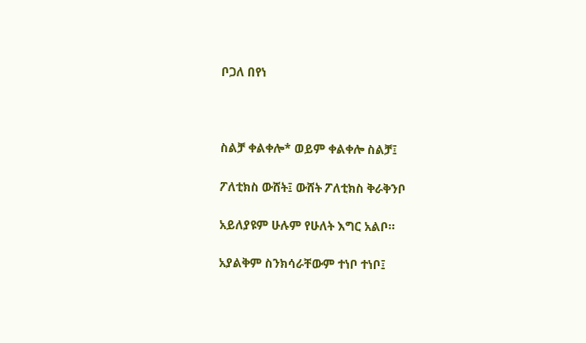ቦጋለ በየነ



ስልቻ ቀልቀሎ* ወይም ቀልቀሎ ስልቻ፤

ፖለቲክስ ውሸት፤ ውሸት ፖለቲክስ ቅራቅንቦ

አይለያዩም ሁሉም የሁለት እግር አልቦ።

አያልቅም ስንክሳራቸውም ተነቦ ተነቦ፤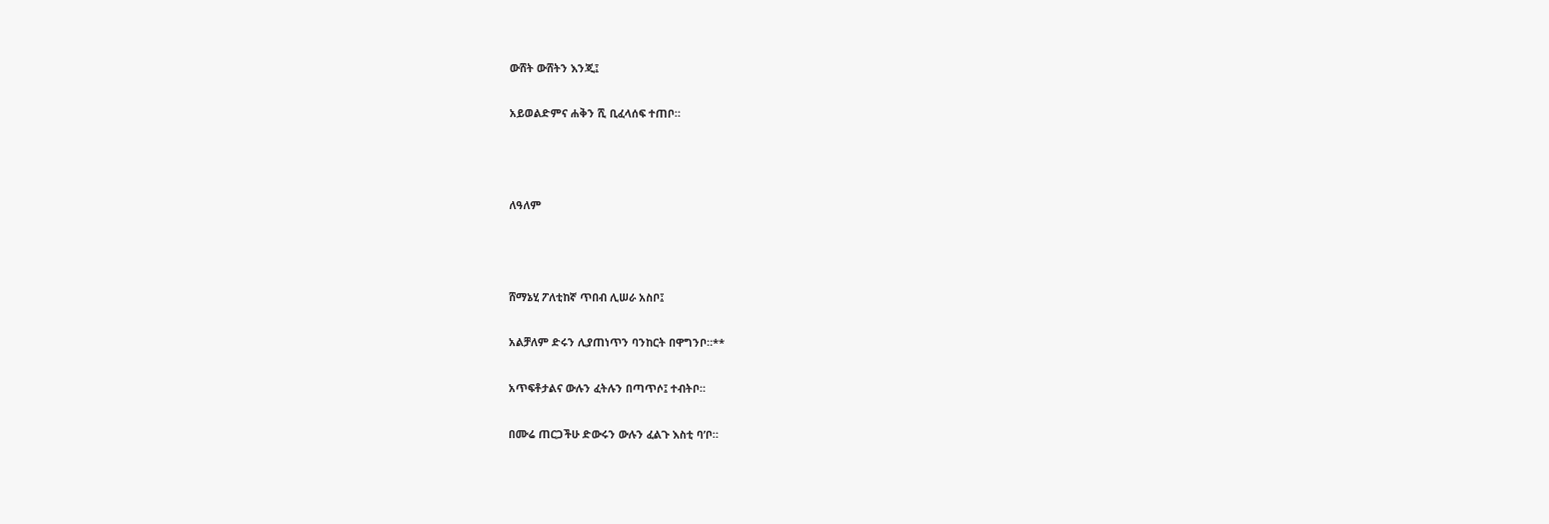ውሸት ውሸትን እንጂ፤

አይወልድምና ሐቅን ሺ ቢፈላሰፍ ተጠቦ።



ለዓለም



ሸማኔሂ ፖለቲከኛ ጥበብ ሊሠራ አስቦ፤

አልቻለም ድሩን ሊያጠነጥን ባንከርት በዋግንቦ።**

አጥፍቶታልና ውሉን ፈትሉን በጣጥሶ፤ ተብትቦ።

በሙሬ ጠርጋችሁ ድውሩን ውሉን ፈልጉ እስቲ ባ’ቦ።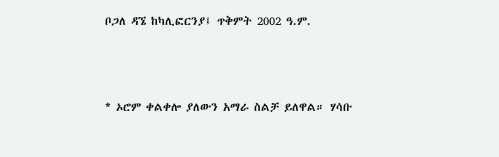ቦጋለ ዳኜ ከካሊፎርንያ፤ ጥቅምት 2002 ዓ.ም.



* ኦሮም ቀልቀሎ ያለውን አማራ ስልቻ ይለዋል። ሃሳቡ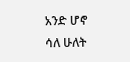አንድ ሆኖ ሳለ ሁለት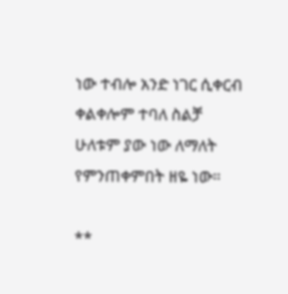ነው ተብሎ አንድ ነገር ሲቀርብ ቀልቀሎም ተባለ ስልቻ ሁለቱም ያው ነው ለማለት የምንጠቀምበት ዘዬ ነው።

**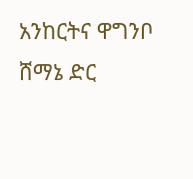አንከርትና ዋግንቦ ሸማኔ ድር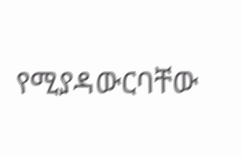የሚያዳውርባቸው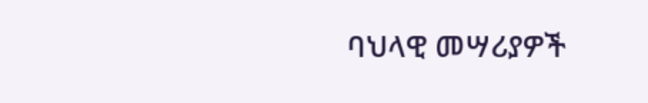ባህላዊ መሣሪያዎች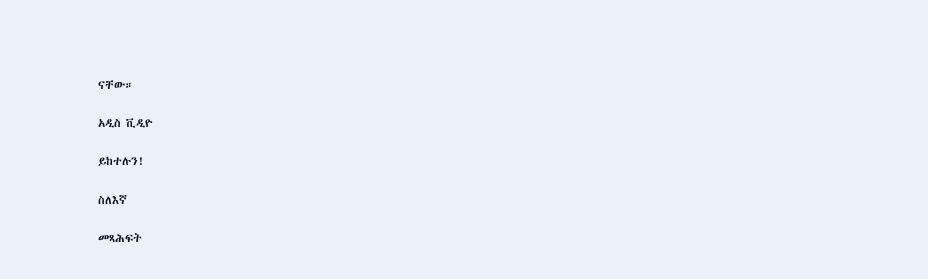ናቸው።

አዲስ ቪዲዮ

ይከተሉን!

ስለእኛ

መጻሕፍት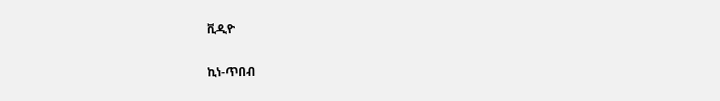ቪዲዮ

ኪነ-ጥበብ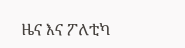ዜና እና ፖለቲካ